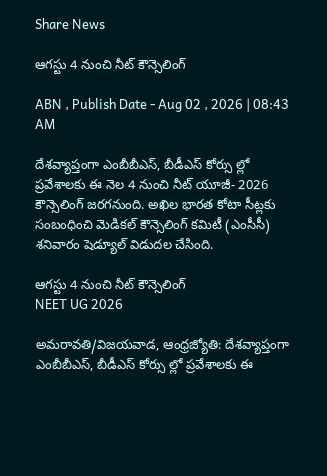Share News

ఆగస్టు 4 నుంచి నీట్‌ కౌన్సెలింగ్‌

ABN , Publish Date - Aug 02 , 2026 | 08:43 AM

దేశవ్యాప్తంగా ఎంబీబీఎస్‌, బీడీఎస్‌ కోర్సు ల్లో ప్రవేశాలకు ఈ నెల 4 నుంచి నీట్‌ యూజీ- 2026 కౌన్సెలింగ్‌ జరగనుంది. అఖిల భారత కోటా సీట్లకు సంబంధించి మెడికల్‌ కౌన్సెలింగ్‌ కమిటీ (ఎంసీసీ) శనివారం షెడ్యూల్‌ విడుదల చేసింది.

ఆగస్టు 4 నుంచి నీట్‌ కౌన్సెలింగ్‌
NEET UG 2026

అమరావతి/విజయవాడ, ఆంధ్రజ్యోతి: దేశవ్యాప్తంగా ఎంబీబీఎస్‌, బీడీఎస్‌ కోర్సు ల్లో ప్రవేశాలకు ఈ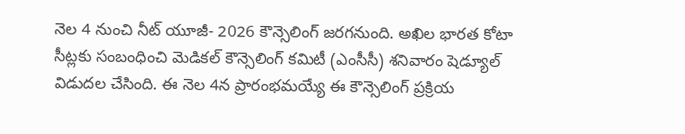నెల 4 నుంచి నీట్‌ యూజీ- 2026 కౌన్సెలింగ్‌ జరగనుంది. అఖిల భారత కోటా సీట్లకు సంబంధించి మెడికల్‌ కౌన్సెలింగ్‌ కమిటీ (ఎంసీసీ) శనివారం షెడ్యూల్‌ విడుదల చేసింది. ఈ నెల 4న ప్రారంభమయ్యే ఈ కౌన్సెలింగ్‌ ప్రక్రియ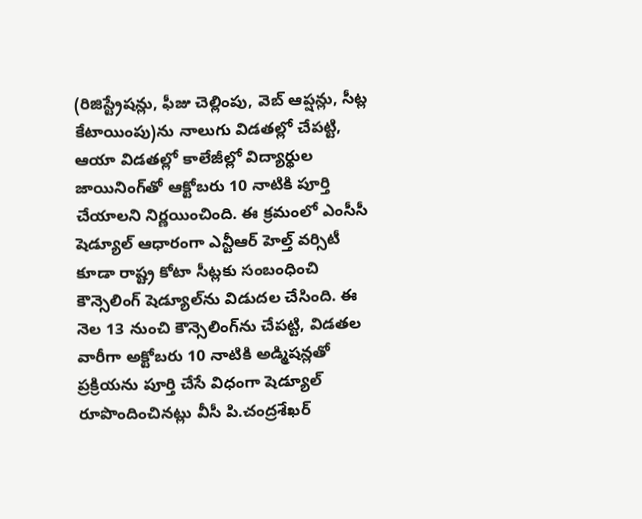(రిజిస్ట్రేషన్లు, ఫీజు చెల్లింపు, వెబ్‌ ఆప్షన్లు, సీట్ల కేటాయింపు)ను నాలుగు విడతల్లో చేపట్టి, ఆయా విడతల్లో కాలేజీల్లో విద్యార్థుల జాయినింగ్‌తో ఆక్టోబరు 10 నాటికి పూర్తి చేయాలని నిర్ణయించింది. ఈ క్రమంలో ఎంసీసీ షెడ్యూల్‌ ఆధారంగా ఎన్టీఆర్‌ హెల్త్‌ వర్సిటీ కూడా రాష్ట్ర కోటా సీట్లకు సంబంధించి కౌన్సెలింగ్‌ షెడ్యూల్‌ను విడుదల చేసింది. ఈ నెల 13 నుంచి కౌన్సెలింగ్‌ను చేపట్టి, విడతల వారీగా అక్టోబరు 10 నాటికి అడ్మిషన్లతో ప్రక్రియను పూర్తి చేసే విధంగా షెడ్యూల్‌ రూపొందించినట్లు వీసీ పి.చంద్రశేఖర్‌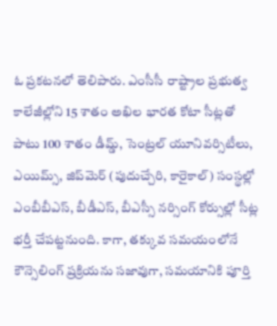ఓ ప్రకటనలో తెలిపారు. ఎంసీసీ రాష్ట్రాల ప్రభుత్వ కాలేజీల్లోని 15 శాతం అఖిల భారత కోటా సీట్లతో పాటు 100 శాతం డీమ్డ్‌, సెంట్రల్‌ యూనివర్సిటీలు, ఎయిమ్స్‌, జిప్‌మెర్‌ (పుదుచ్చేరి, కారైకాల్‌) సంస్థల్లో ఎంబీబీఎస్‌, బీడీఎస్‌, బీఎస్సీ నర్సింగ్‌ కోర్సుల్లో సీట్ల భర్తీ చేపట్టనుంది. కాగా, తక్కువ సమయంలోనే కౌన్సెలింగ్‌ ప్రక్రియను సజావుగా, సమయానికి పూర్తి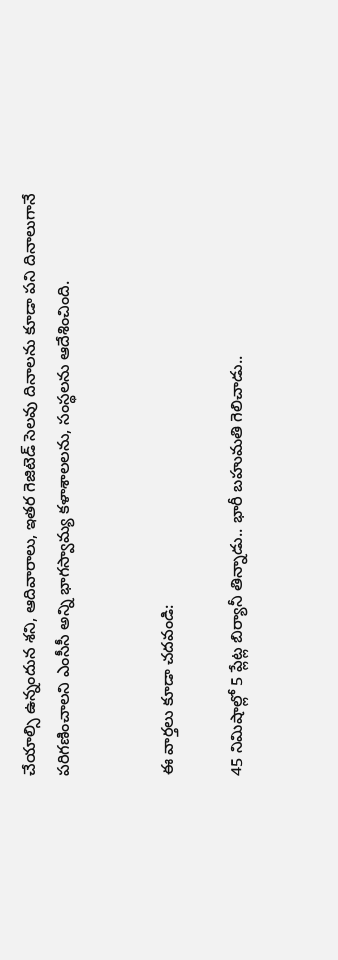చేయాల్సి ఉన్నందున శని, ఆదివారాలు, ఇతర గెజిటెడ్‌ సెలవు దినాలను కూడా పని దినాలుగానే పరిగణించాలని ఎంసీసీ అన్ని భాగస్వామ్య కళాశాలలను, సంస్థలను ఆదేశించింది.


ఈ వార్తలు కూడా చదవండి:

45 నిమిషాల్లో 5 ప్లేట్ల బిర్యానీ తిన్నాడు.. భారీ బహుమతి గెలిచాడు..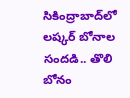సికింద్రాబాద్‌లో లష్కర్ బోనాల సందడి.. తొలి బోనం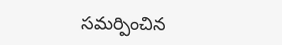సమర్పించిన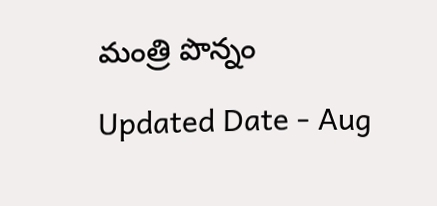మంత్రి పొన్నం

Updated Date - Aug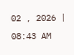02 , 2026 | 08:43 AM